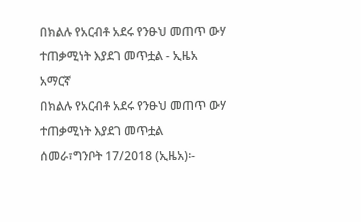በክልሉ የአርብቶ አደሩ የንፁህ መጠጥ ውሃ ተጠቃሚነት እያደገ መጥቷል - ኢዜአ አማርኛ
በክልሉ የአርብቶ አደሩ የንፁህ መጠጥ ውሃ ተጠቃሚነት እያደገ መጥቷል
ሰመራ፣ግንቦት 17/2018 (ኢዜአ)፡-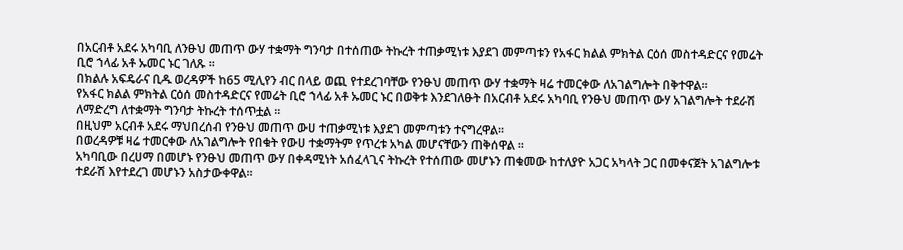በአርብቶ አደሩ አካባቢ ለንፁህ መጠጥ ውሃ ተቋማት ግንባታ በተሰጠው ትኩረት ተጠቃሚነቱ እያደገ መምጣቱን የአፋር ክልል ምክትል ርዕሰ መስተዳድርና የመሬት ቢሮ ኀላፊ አቶ ኡመር ኑር ገለጹ ።
በክልሉ አፍዴራና ቢዱ ወረዳዎች ከ65 ሚሊየን ብር በላይ ወጪ የተደረገባቸው የንፁህ መጠጥ ውሃ ተቋማት ዛሬ ተመርቀው ለአገልግሎት በቅተዋል።
የአፋር ክልል ምክትል ርዕሰ መስተዳድርና የመሬት ቢሮ ኀላፊ አቶ ኡመር ኑር በወቅቱ እንደገለፁት በአርብቶ አደሩ አካባቢ የንፁህ መጠጥ ውሃ አገልግሎት ተደራሽ ለማድረግ ለተቋማት ግንባታ ትኩረት ተሰጥቷል ።
በዚህም አርብቶ አደሩ ማህበረሰብ የንፁህ መጠጥ ውሀ ተጠቃሚነቱ እያደገ መምጣቱን ተናግረዋል።
በወረዳዎቹ ዛሬ ተመርቀው ለአገልግሎት የበቁት የውሀ ተቋማትም የጥረቱ አካል መሆናቸውን ጠቅሰዋል ።
አካባቢው በረሀማ በመሆኑ የንፁህ መጠጥ ውሃ በቀዳሚነት አሰፈላጊና ትኩረት የተሰጠው መሆኑን ጠቁመው ከተለያዮ አጋር አካላት ጋር በመቀናጀት አገልግሎቱ ተደራሽ እየተደረገ መሆኑን አስታውቀዋል።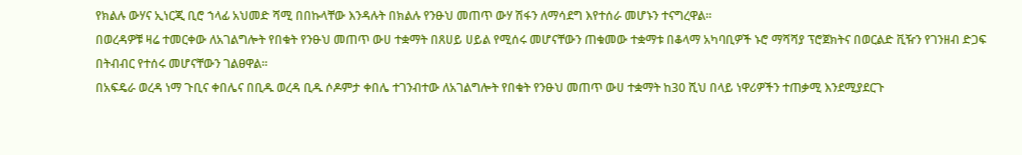የክልሉ ውሃና ኢነርጂ ቢሮ ኀላፊ አህመድ ሻሚ በበኩላቸው እንዳሉት በክልሉ የንፁህ መጠጥ ውሃ ሽፋን ለማሳደግ እየተሰራ መሆኑን ተናግረዋል።
በወረዳዎቹ ዛሬ ተመርቀው ለአገልግሎት የበቁት የንፁህ መጠጥ ውሀ ተቋማት በጸሀይ ሀይል የሚሰሩ መሆናቸውን ጠቁመው ተቋማቱ በቆላማ አካባቢዎች ኑሮ ማሻሻያ ፕሮጀክትና በወርልድ ቪዥን የገንዘብ ድጋፍ በትብብር የተሰሩ መሆናቸውን ገልፀዋል።
በአፍዴራ ወረዳ ነማ ጉቢና ቀበሌና በቢዱ ወረዳ ቢዱ ሶዶምታ ቀበሌ ተገንብተው ለአገልግሎት የበቁት የንፁህ መጠጥ ውሀ ተቋማት ከ30 ሺህ በላይ ነዋሪዎችን ተጠቃሚ እንደሚያደርጉ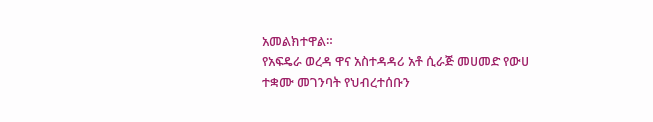አመልክተዋል።
የአፍዴራ ወረዳ ዋና አስተዳዳሪ አቶ ሲራጅ መሀመድ የውሀ ተቋሙ መገንባት የህብረተሰቡን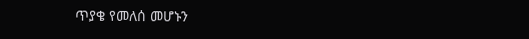ጥያቄ የመለሰ መሆኑን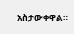አስታውቀዋል።